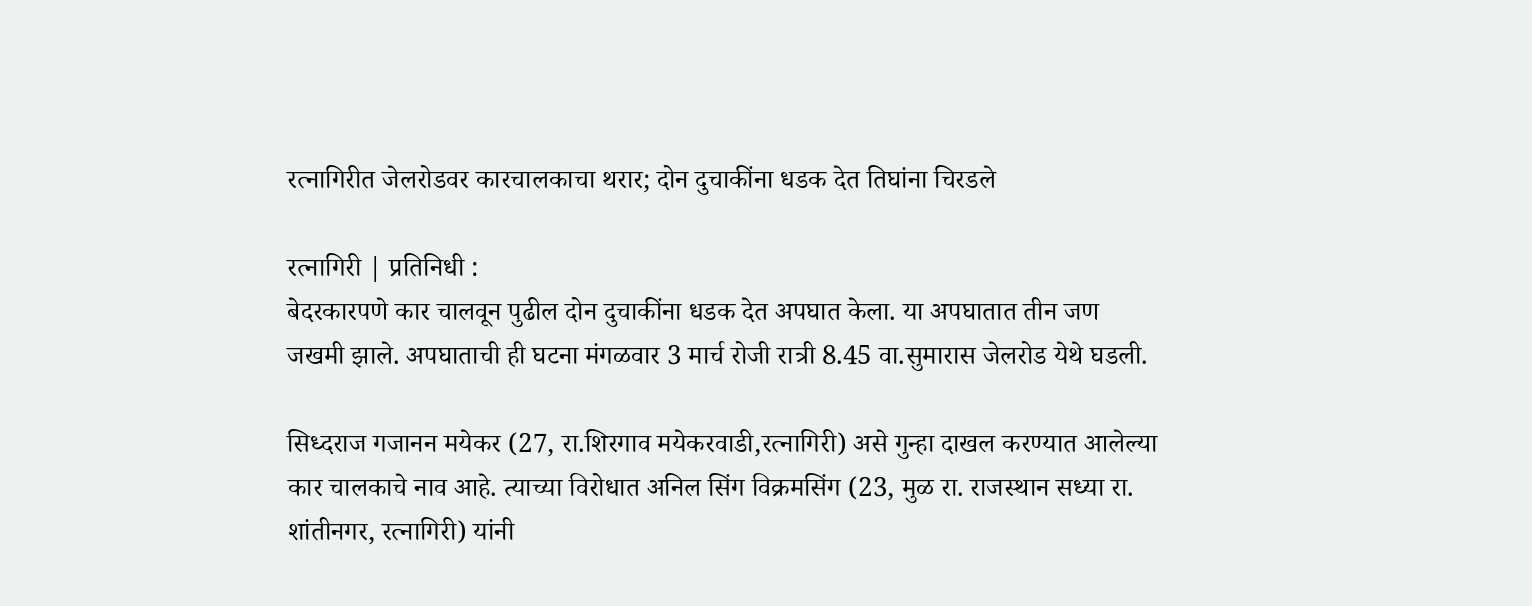रत्नागिरीत जेलरोडवर कारचालकाचा थरार; दोन दुचाकींना धडक देत तिघांना चिरडले

रत्नागिरी | प्रतिनिधी :
बेदरकारपणे कार चालवून पुढील दोन दुचाकींना धडक देत अपघात केला. या अपघातात तीन जण जखमी झाले. अपघाताची ही घटना मंगळवार 3 मार्च रोजी रात्री 8.45 वा.सुमारास जेलरोड येथे घडली.

सिध्दराज गजानन मयेकर (27, रा.शिरगाव मयेकरवाडी,रत्नागिरी) असे गुन्हा दाखल करण्यात आलेल्या कार चालकाचे नाव आहे. त्याच्या विरोधात अनिल सिंग विक्रमसिंग (23, मुळ रा. राजस्थान सध्या रा. शांतीनगर, रत्नागिरी) यांनी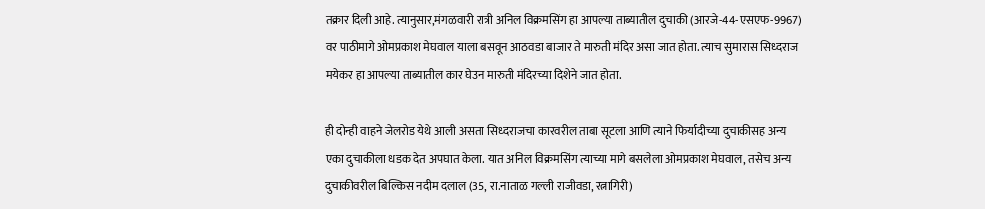तक्रार दिली आहे. त्यानुसार,मंगळवारी रात्री अनिल विक्रमसिंग हा आपल्या ताब्यातील दुचाकी (आरजे-44-एसएफ-9967) वर पाठीमागे ओमप्रकाश मेघवाल याला बसवून आठवडा बाजार ते मारुती मंदिर असा जात होता. त्याच सुमारास सिध्दराज मयेकर हा आपल्या ताब्यातील कार घेउन मारुती मंदिरच्या दिशेने जात होता.

ही दोन्ही वाहने जेलरोड येथे आली असता सिध्दराजचा कारवरील ताबा सूटला आणि त्याने फिर्यादीच्या दुचाकीसह अन्य एका दुचाकीला धडक देत अपघात केला. यात अनिल विक्रमसिंग त्याच्या मागे बसलेला ओमप्रकाश मेघवाल, तसेच अन्य दुचाकीवरील बिल्किस नदीम दलाल (35, रा.नाताळ गल्ली राजीवडा, रत्नागिरी)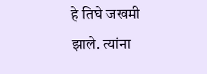हे तिघे जखमी झाले. त्यांना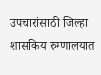उपचारांसाठी जिल्हा शासकिय रुग्णालयात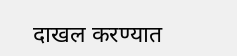दाखल करण्यात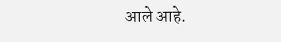आले आहे.